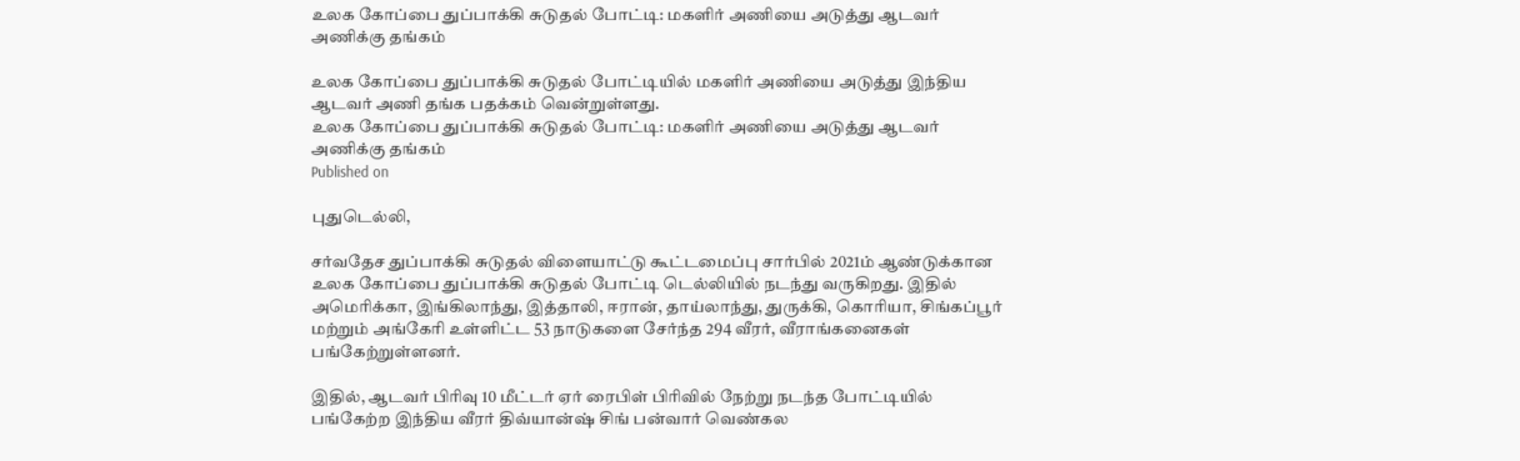உலக கோப்பை துப்பாக்கி சுடுதல் போட்டி: மகளிர் அணியை அடுத்து ஆடவர் அணிக்கு தங்கம்

உலக கோப்பை துப்பாக்கி சுடுதல் போட்டியில் மகளிர் அணியை அடுத்து இந்திய ஆடவர் அணி தங்க பதக்கம் வென்றுள்ளது.
உலக கோப்பை துப்பாக்கி சுடுதல் போட்டி: மகளிர் அணியை அடுத்து ஆடவர் அணிக்கு தங்கம்
Published on

புதுடெல்லி,

சர்வதேச துப்பாக்கி சுடுதல் விளையாட்டு கூட்டமைப்பு சார்பில் 2021ம் ஆண்டுக்கான உலக கோப்பை துப்பாக்கி சுடுதல் போட்டி டெல்லியில் நடந்து வருகிறது. இதில் அமெரிக்கா, இங்கிலாந்து, இத்தாலி, ஈரான், தாய்லாந்து, துருக்கி, கொரியா, சிங்கப்பூர் மற்றும் அங்கேரி உள்ளிட்ட 53 நாடுகளை சேர்ந்த 294 வீரர், வீராங்கனைகள் பங்கேற்றுள்ளனர்.

இதில், ஆடவர் பிரிவு 10 மீட்டர் ஏர் ரைபிள் பிரிவில் நேற்று நடந்த போட்டியில் பங்கேற்ற இந்திய வீரர் திவ்யான்ஷ் சிங் பன்வார் வெண்கல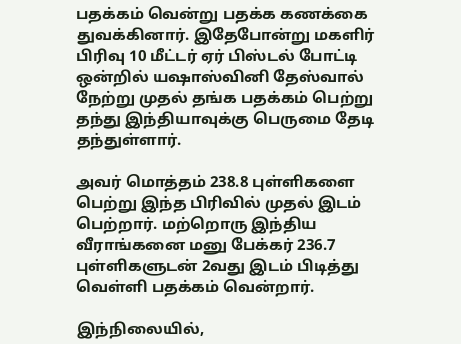பதக்கம் வென்று பதக்க கணக்கை துவக்கினார். இதேபோன்று மகளிர் பிரிவு 10 மீட்டர் ஏர் பிஸ்டல் போட்டி ஒன்றில் யஷாஸ்வினி தேஸ்வால் நேற்று முதல் தங்க பதக்கம் பெற்று தந்து இந்தியாவுக்கு பெருமை தேடி தந்துள்ளார்.

அவர் மொத்தம் 238.8 புள்ளிகளை பெற்று இந்த பிரிவில் முதல் இடம் பெற்றார். மற்றொரு இந்திய வீராங்கனை மனு பேக்கர் 236.7 புள்ளிகளுடன் 2வது இடம் பிடித்து வெள்ளி பதக்கம் வென்றார்.

இந்நிலையில்,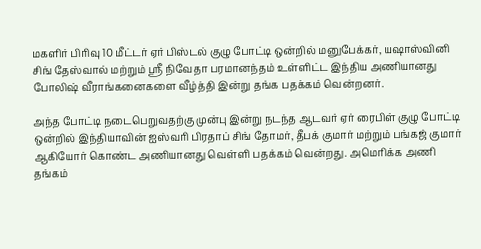மகளிர் பிரிவு 10 மீட்டர் ஏர் பிஸ்டல் குழு போட்டி ஒன்றில் மனுபேக்கர், யஷாஸ்வினி சிங் தேஸ்வால் மற்றும் ஸ்ரீ நிவேதா பரமானந்தம் உள்ளிட்ட இந்திய அணியானது போலிஷ் வீராங்கனைகளை வீழ்த்தி இன்று தங்க பதக்கம் வென்றனர்.

அந்த போட்டி நடைபெறுவதற்கு முன்பு இன்று நடந்த ஆடவர் ஏர் ரைபிள் குழு போட்டி ஒன்றில் இந்தியாவின் ஐஸ்வரி பிரதாப் சிங் தோமர், தீபக் குமார் மற்றும் பங்கஜ் குமார் ஆகியோர் கொண்ட அணியானது வெள்ளி பதக்கம் வென்றது. அமெரிக்க அணி தங்கம்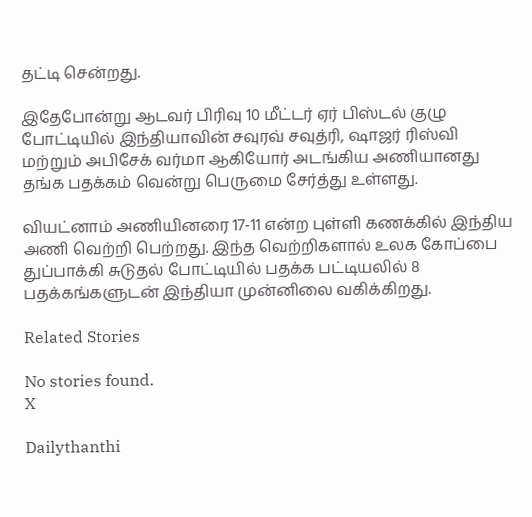தட்டி சென்றது.

இதேபோன்று ஆடவர் பிரிவு 10 மீட்டர் ஏர் பிஸ்டல் குழு போட்டியில் இந்தியாவின் சவுரவ் சவுத்ரி, ஷாஜர் ரிஸ்வி மற்றும் அபிசேக் வர்மா ஆகியோர் அடங்கிய அணியானது தங்க பதக்கம் வென்று பெருமை சேர்த்து உள்ளது.

வியட்னாம் அணியினரை 17-11 என்ற புள்ளி கணக்கில் இந்திய அணி வெற்றி பெற்றது. இந்த வெற்றிகளால் உலக கோப்பை துப்பாக்கி சுடுதல் போட்டியில் பதக்க பட்டியலில் 8 பதக்கங்களுடன் இந்தியா முன்னிலை வகிக்கிறது.

Related Stories

No stories found.
X

Dailythanthi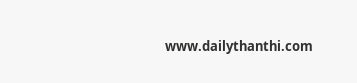www.dailythanthi.com